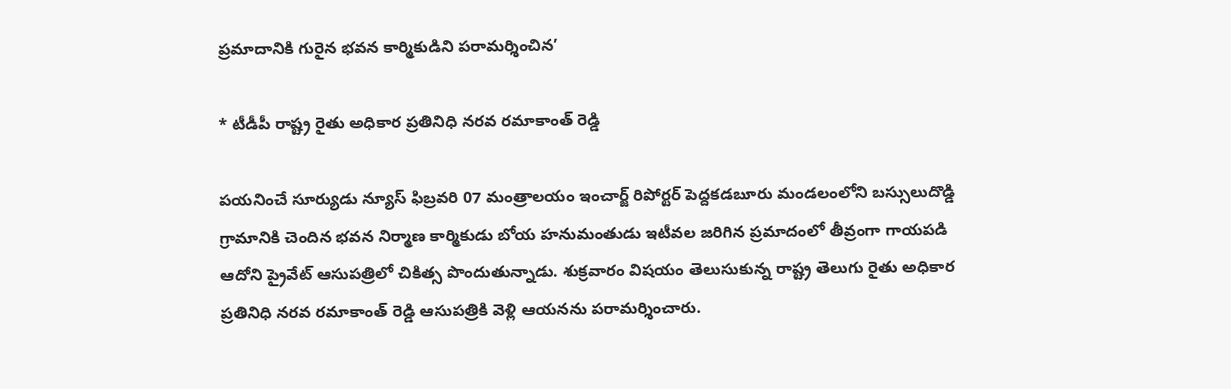ప్రమాదానికి గురైన భవన కార్మికుడిని పరామర్శించిన’

* టీడీపీ రాష్ట్ర రైతు అధికార ప్రతినిధి నరవ రమాకాంత్ రెడ్డి

పయనించే సూర్యుడు న్యూస్ ఫిబ్రవరి 07 మంత్రాలయం ఇంచార్జ్ రిపోర్టర్ పెద్దకడబూరు మండలంలోని బస్సులుదొడ్డి గ్రామానికి చెందిన భవన నిర్మాణ కార్మికుడు బోయ హనుమంతుడు ఇటీవల జరిగిన ప్రమాదంలో తీవ్రంగా గాయపడి ఆదోని ప్రైవేట్ ఆసుపత్రిలో చికిత్స పొందుతున్నాడు. శుక్రవారం విషయం తెలుసుకున్న రాష్ట్ర తెలుగు రైతు అధికార ప్రతినిధి నరవ రమాకాంత్ రెడ్డి ఆసుపత్రికి వెళ్లి ఆయనను పరామర్శించారు.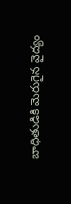బాధితుడికి మెరుగైన వైద్యం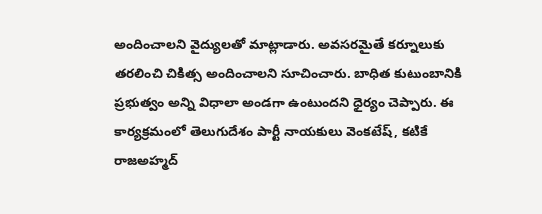అందించాలని వైద్యులతో మాట్లాడారు. అవసరమైతే కర్నూలుకు తరలించి చికిత్స అందించాలని సూచించారు. బాధిత కుటుంబానికి ప్రభుత్వం అన్ని విధాలా అండగా ఉంటుందని ధైర్యం చెప్పారు. ఈ కార్యక్రమంలో తెలుగుదేశం పార్టీ నాయకులు వెంకటేష్, కటికే రాజఅహ్మద్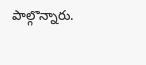పాల్గొన్నారు.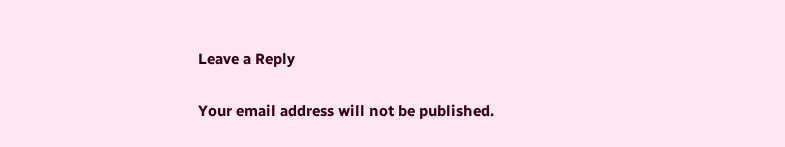Leave a Reply

Your email address will not be published.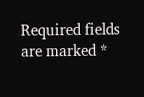Required fields are marked *